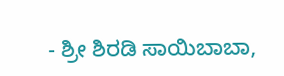- ಶ್ರೀ ಶಿರಡಿ ಸಾಯಿಬಾಬಾ,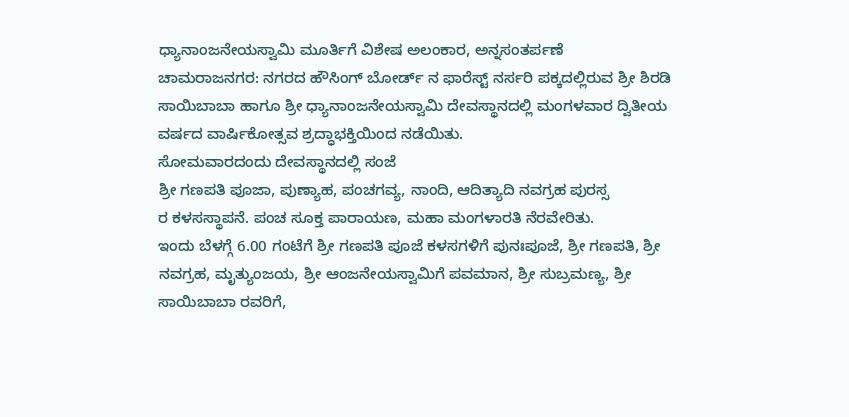ಧ್ಯಾನಾಂಜನೇಯಸ್ವಾಮಿ ಮೂರ್ತಿಗೆ ವಿಶೇಷ ಅಲಂಕಾರ, ಅನ್ನಸಂತರ್ಪಣೆ
ಚಾಮರಾಜನಗರ: ನಗರದ ಹೌಸಿಂಗ್ ಬೋರ್ಡ್ ನ ಫಾರೆಸ್ಟ್ ನರ್ಸರಿ ಪಕ್ಕದಲ್ಲಿರುವ ಶ್ರೀ ಶಿರಡಿ ಸಾಯಿಬಾಬಾ ಹಾಗೂ ಶ್ರೀ ಧ್ಯಾನಾಂಜನೇಯಸ್ವಾಮಿ ದೇವಸ್ಥಾನದಲ್ಲಿ ಮಂಗಳವಾರ ದ್ವಿತೀಯ ವರ್ಷದ ವಾರ್ಷಿಕೋತ್ಸವ ಶ್ರದ್ಧಾಭಕ್ತಿಯಿಂದ ನಡೆಯಿತು.
ಸೋಮವಾರದಂದು ದೇವಸ್ಥಾನದಲ್ಲಿ ಸಂಜೆ
ಶ್ರೀ ಗಣಪತಿ ಪೂಜಾ, ಪುಣ್ಯಾಹ, ಪಂಚಗವ್ಯ, ನಾಂದಿ, ಆದಿತ್ಯಾದಿ ನವಗ್ರಹ ಪುರಸ್ಸ
ರ ಕಳಸಸ್ಥಾಪನೆ. ಪಂಚ ಸೂಕ್ತ ಪಾರಾಯಣ, ಮಹಾ ಮಂಗಳಾರತಿ ನೆರವೇರಿತು.
ಇಂದು ಬೆಳಗ್ಗೆ 6.00 ಗಂಟೆಗೆ ಶ್ರೀ ಗಣಪತಿ ಪೂಜೆ ಕಳಸಗಳಿಗೆ ಪುನಃಪೂಜೆ, ಶ್ರೀ ಗಣಪತಿ, ಶ್ರೀ ನವಗ್ರಹ, ಮೃತ್ಯುಂಜಯ, ಶ್ರೀ ಆಂಜನೇಯಸ್ವಾಮಿಗೆ ಪವಮಾನ, ಶ್ರೀ ಸುಬ್ರಮಣ್ಯ, ಶ್ರೀ ಸಾಯಿಬಾಬಾ ರವರಿಗೆ,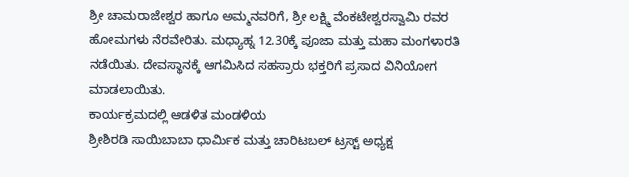ಶ್ರೀ ಚಾಮರಾಜೇಶ್ವರ ಹಾಗೂ ಅಮ್ಮನವರಿಗೆ, ಶ್ರೀ ಲಕ್ಷ್ಮಿ ವೆಂಕಟೇಶ್ವರಸ್ವಾಮಿ ರವರ ಹೋಮಗಳು ನೆರವೇರಿತು. ಮಧ್ಯಾಹ್ನ 12.30ಕ್ಕೆ ಪೂಜಾ ಮತ್ತು ಮಹಾ ಮಂಗಳಾರತಿ ನಡೆಯಿತು. ದೇವಸ್ಥಾನಕ್ಕೆ ಆಗಮಿಸಿದ ಸಹಸ್ರಾರು ಭಕ್ತರಿಗೆ ಪ್ರಸಾದ ವಿನಿಯೋಗ ಮಾಡಲಾಯಿತು.
ಕಾರ್ಯಕ್ರಮದಲ್ಲಿ ಆಡಳಿತ ಮಂಡಳಿಯ
ಶ್ರೀಶಿರಡಿ ಸಾಯಿಬಾಬಾ ಧಾರ್ಮಿಕ ಮತ್ತು ಚಾರಿಟಬಲ್ ಟ್ರಸ್ಟ್ ಅಧ್ಯಕ್ಷ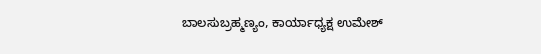ಬಾಲಸುಬ್ರಹ್ಮಣ್ಯಂ, ಕಾರ್ಯಾಧ್ಯಕ್ಷ ಉಮೇಶ್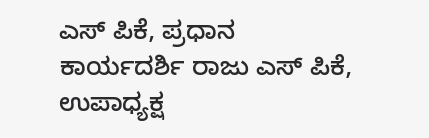ಎಸ್ ಪಿಕೆ, ಪ್ರಧಾನ ಕಾರ್ಯದರ್ಶಿ ರಾಜು ಎಸ್ ಪಿಕೆ, ಉಪಾಧ್ಯಕ್ಷ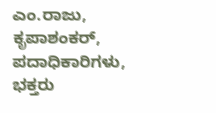ಎಂ.ರಾಜು, ಕೃಪಾಶಂಕರ್, ಪದಾಧಿಕಾರಿಗಳು, ಭಕ್ತರು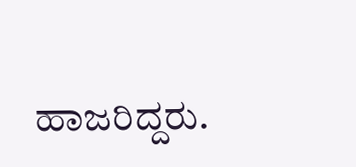ಹಾಜರಿದ್ದರು.